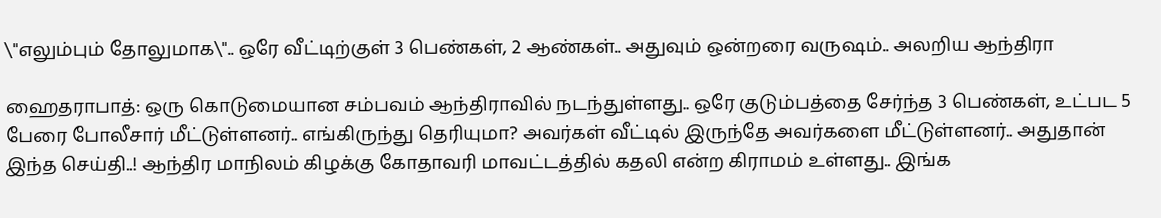\"எலும்பும் தோலுமாக\".. ஒரே வீட்டிற்குள் 3 பெண்கள், 2 ஆண்கள்.. அதுவும் ஒன்றரை வருஷம்.. அலறிய ஆந்திரா

ஹைதராபாத்: ஒரு கொடுமையான சம்பவம் ஆந்திராவில் நடந்துள்ளது.. ஒரே குடும்பத்தை சேர்ந்த 3 பெண்கள், உட்பட 5 பேரை போலீசார் மீட்டுள்ளனர்.. எங்கிருந்து தெரியுமா? அவர்கள் வீட்டில் இருந்தே அவர்களை மீட்டுள்ளனர்.. அதுதான் இந்த செய்தி..! ஆந்திர மாநிலம் கிழக்கு கோதாவரி மாவட்டத்தில் கதலி என்ற கிராமம் உள்ளது.. இங்க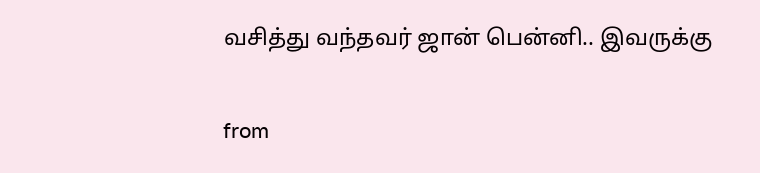வசித்து வந்தவர் ஜான் பென்னி.. இவருக்கு

from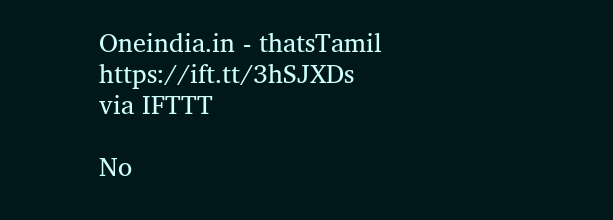Oneindia.in - thatsTamil https://ift.tt/3hSJXDs
via IFTTT

No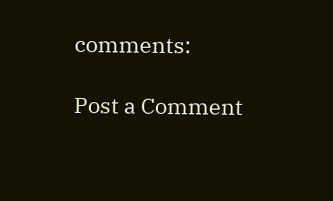comments:

Post a Comment